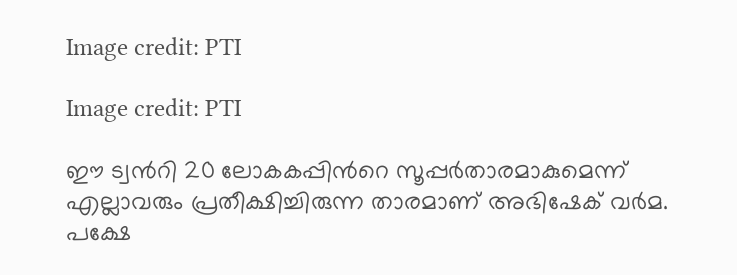Image credit: PTI

Image credit: PTI

ഈ ട്വന്‍റി 20 ലോകകപ്പിന്‍റെ സൂപ്പര്‍താരമാകുമെന്ന് എല്ലാവരും പ്രതീക്ഷിച്ചിരുന്ന താരമാണ് അഭിഷേക് വര്‍മ. പക്ഷേ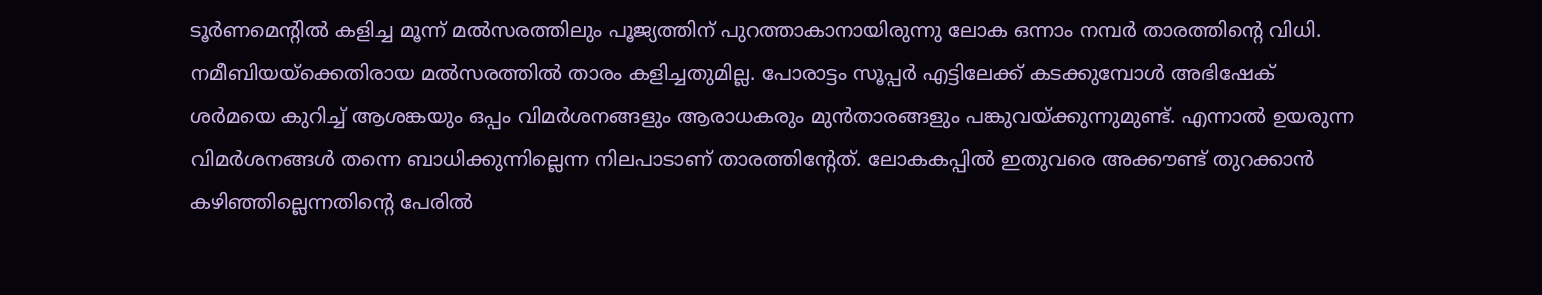ടൂര്‍ണമെന്‍റില്‍ കളിച്ച മൂന്ന് മല്‍സരത്തിലും പൂജ്യത്തിന് പുറത്താകാനായിരുന്നു ലോക ഒന്നാം നമ്പര്‍ താരത്തിന്‍റെ വിധി. നമീബിയയ്ക്കെതിരായ മല്‍സരത്തില്‍ താരം കളിച്ചതുമില്ല. പോരാട്ടം സൂപ്പര്‍ എട്ടിലേക്ക് കടക്കുമ്പോള്‍ അഭിഷേക് ശര്‍മയെ കുറിച്ച് ആശങ്കയും ഒപ്പം വിമര്‍ശനങ്ങളും ആരാധകരും മുന്‍താരങ്ങളും പങ്കുവയ്ക്കുന്നുമുണ്ട്. എന്നാല്‍ ഉയരുന്ന വിമര്‍ശനങ്ങള്‍ തന്നെ ബാധിക്കുന്നില്ലെന്ന നിലപാടാണ് താരത്തിന്‍റേത്. ലോകകപ്പില്‍ ഇതുവരെ അക്കൗണ്ട് തുറക്കാന്‍ കഴിഞ്ഞില്ലെന്നതിന്‍റെ പേരില്‍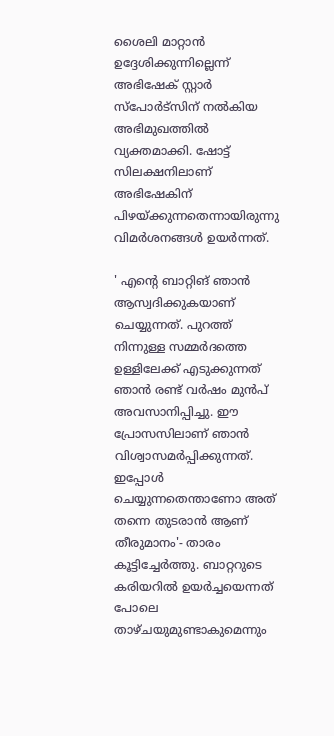ശൈലി മാറ്റാന്‍ ഉദ്ദേശിക്കുന്നില്ലെന്ന് അഭിഷേക് സ്റ്റാര്‍ സ്പോര്‍ട്സിന് നല്‍കിയ അഭിമുഖത്തില്‍ വ്യക്തമാക്കി. ഷോട്ട് സിലക്ഷനിലാണ് അഭിഷേകിന് പിഴയ്ക്കുന്നതെന്നായിരുന്നു വിമര്‍ശനങ്ങള്‍ ഉയര്‍ന്നത്.

' എന്‍റെ ബാറ്റിങ് ഞാന്‍ ആസ്വദിക്കുകയാണ് ചെയ്യുന്നത്. പുറത്ത് നിന്നുള്ള സമ്മര്‍ദത്തെ ഉള്ളിലേക്ക് എടുക്കുന്നത് ഞാന്‍ രണ്ട് വര്‍ഷം മുന്‍പ് അവസാനിപ്പിച്ചു. ഈ പ്രോസസിലാണ് ഞാന്‍ വിശ്വാസമര്‍പ്പിക്കുന്നത്. ഇപ്പോള്‍ ചെയ്യുന്നതെന്താണോ അത് തന്നെ തുടരാന്‍ ആണ് തീരുമാനം'- താരം കൂട്ടിച്ചേര്‍ത്തു. ബാറ്ററുടെ കരിയറില്‍ ഉയര്‍ച്ചയെന്നത് പോലെ താഴ്ചയുമുണ്ടാകുമെന്നും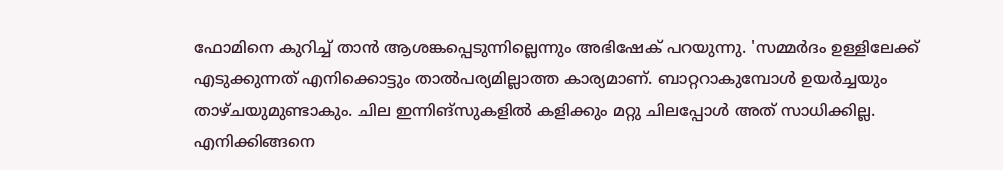ഫോമിനെ കുറിച്ച് താന്‍ ആശങ്കപ്പെടുന്നില്ലെന്നും അഭിഷേക് പറയുന്നു. 'സമ്മര്‍ദം ഉള്ളിലേക്ക് എടുക്കുന്നത് എനിക്കൊട്ടും താല്‍പര്യമില്ലാത്ത കാര്യമാണ്. ബാറ്ററാകുമ്പോള്‍ ഉയര്‍ച്ചയും താഴ്ചയുമുണ്ടാകും. ചില ഇന്നിങ്സുകളില്‍ കളിക്കും മറ്റു ചിലപ്പോള്‍ അത് സാധിക്കില്ല. എനിക്കിങ്ങനെ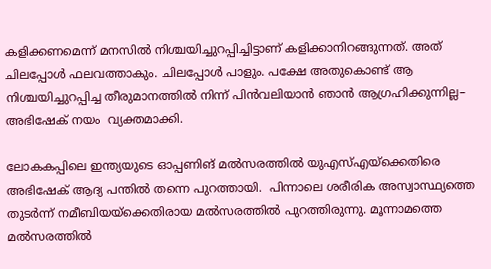കളിക്കണമെന്ന് മനസില്‍ നിശ്ചയിച്ചുറപ്പിച്ചിട്ടാണ് കളിക്കാനിറങ്ങുന്നത്. അത് ചിലപ്പോള്‍ ഫലവത്താകും. ചിലപ്പോള്‍ പാളും. പക്ഷേ അതുകൊണ്ട് ആ നിശ്ചയിച്ചുറപ്പിച്ച തീരുമാനത്തില്‍ നിന്ന് പിന്‍വലിയാന്‍ ഞാന്‍ ആഗ്രഹിക്കുന്നില്ല– അഭിഷേക് നയം  വ്യക്തമാക്കി.

ലോകകപ്പിലെ ഇന്ത്യയുടെ ഓപ്പണിങ് മല്‍സരത്തില്‍ യുഎസ്എയ്ക്കെതിരെ അഭിഷേക് ആദ്യ പന്തില്‍ തന്നെ പുറത്തായി.  പിന്നാലെ ശരീരിക അസ്വാസ്ഥ്യത്തെ തുടര്‍ന്ന് നമീബിയയ്ക്കെതിരായ മല്‍സരത്തില്‍ പുറത്തിരുന്നു. മൂന്നാമത്തെ മല്‍സരത്തില്‍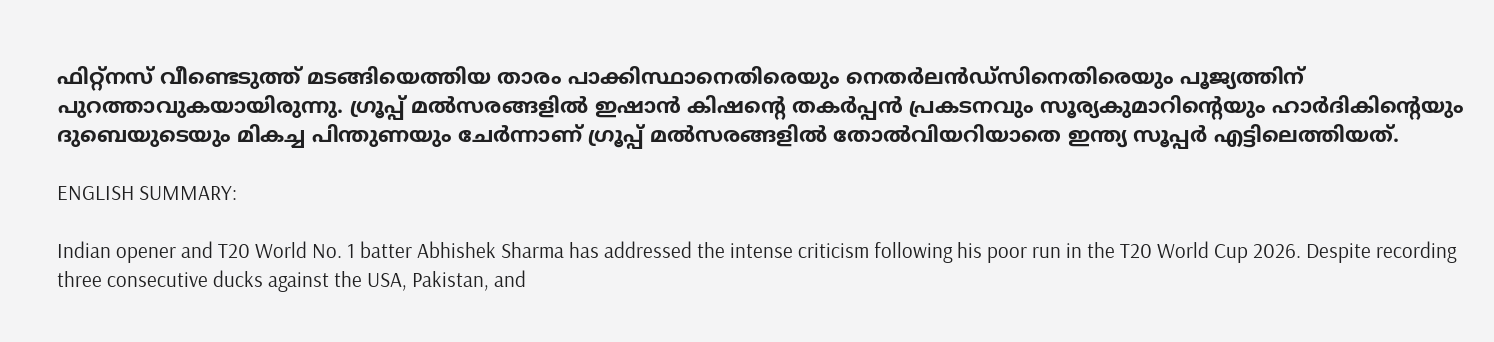ഫിറ്റ്നസ് വീണ്ടെടുത്ത് മടങ്ങിയെത്തിയ താരം പാക്കിസ്ഥാനെതിരെയും നെതര്‍ലന്‍ഡ്സിനെതിരെയും പൂജ്യത്തിന് പുറത്താവുകയായിരുന്നു. ഗ്രൂപ്പ് മല്‍സരങ്ങളില്‍ ഇഷാന്‍ കിഷന്‍റെ തകര്‍പ്പന്‍ പ്രകടനവും സൂര്യകുമാറിന്‍റെയും ഹാര്‍ദികിന്‍റെയും ദുബെയുടെയും മികച്ച പിന്തുണയും ചേര്‍ന്നാണ് ഗ്രൂപ്പ് മല്‍സരങ്ങളില്‍ തോല്‍വിയറിയാതെ ഇന്ത്യ സൂപ്പര്‍ എട്ടിലെത്തിയത്.

ENGLISH SUMMARY:

Indian opener and T20 World No. 1 batter Abhishek Sharma has addressed the intense criticism following his poor run in the T20 World Cup 2026. Despite recording three consecutive ducks against the USA, Pakistan, and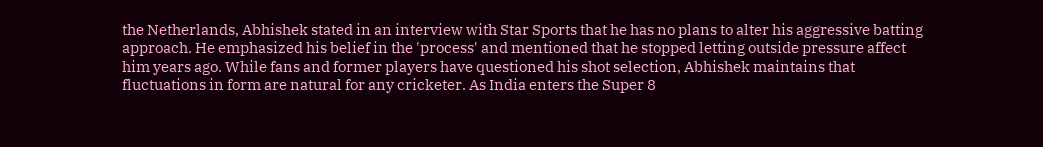the Netherlands, Abhishek stated in an interview with Star Sports that he has no plans to alter his aggressive batting approach. He emphasized his belief in the 'process' and mentioned that he stopped letting outside pressure affect him years ago. While fans and former players have questioned his shot selection, Abhishek maintains that fluctuations in form are natural for any cricketer. As India enters the Super 8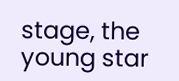stage, the young star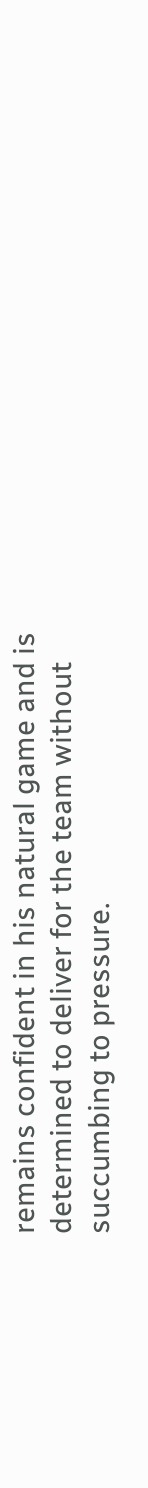remains confident in his natural game and is determined to deliver for the team without succumbing to pressure.